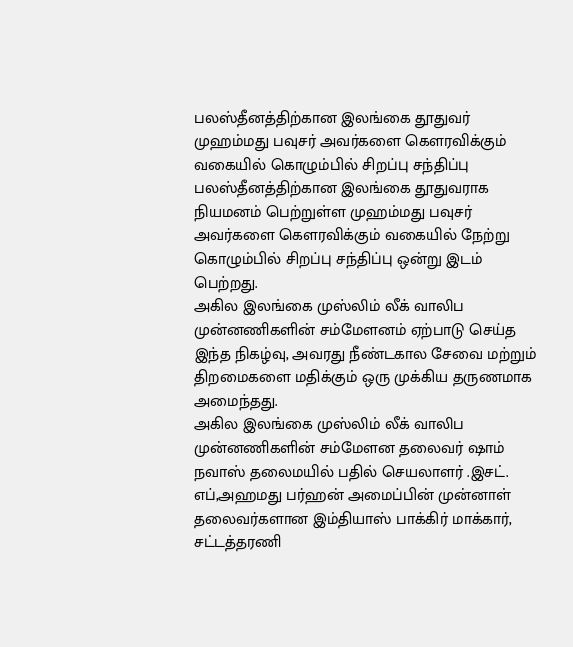பலஸ்தீனத்திற்கான இலங்கை தூதுவர் முஹம்மது பவுசர் அவர்களை கௌரவிக்கும் வகையில் கொழும்பில் சிறப்பு சந்திப்பு
பலஸ்தீனத்திற்கான இலங்கை தூதுவராக நியமனம் பெற்றுள்ள முஹம்மது பவுசர் அவர்களை கௌரவிக்கும் வகையில் நேற்று கொழும்பில் சிறப்பு சந்திப்பு ஒன்று இடம் பெற்றது.
அகில இலங்கை முஸ்லிம் லீக் வாலிப முன்னணிகளின் சம்மேளனம் ஏற்பாடு செய்த இந்த நிகழ்வு, அவரது நீண்டகால சேவை மற்றும் திறமைகளை மதிக்கும் ஒரு முக்கிய தருணமாக அமைந்தது.
அகில இலங்கை முஸ்லிம் லீக் வாலிப முன்னணிகளின் சம்மேளன தலைவர் ஷாம் நவாஸ் தலைமயில் பதில் செயலாளர் .இசட். எப்,அஹமது பர்ஹன் அமைப்பின் முன்னாள் தலைவர்களான இம்தியாஸ் பாக்கிர் மாக்கார், சட்டத்தரணி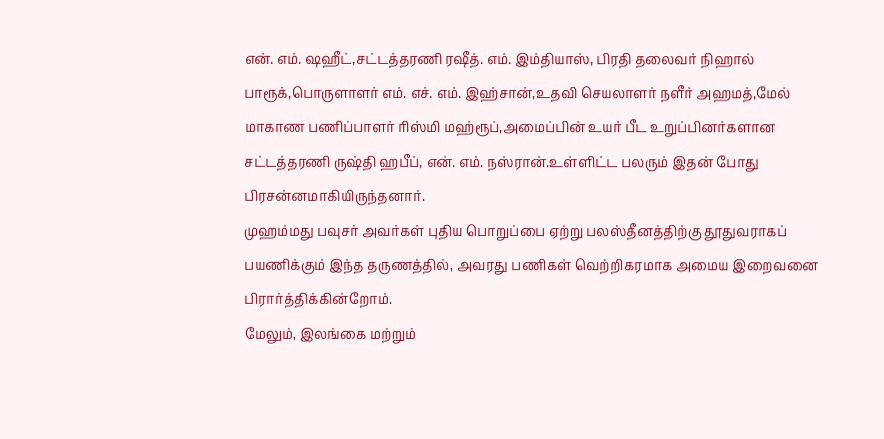என். எம். ஷஹீட்,சட்டத்தரணி ரஷீத். எம். இம்தியாஸ், பிரதி தலைவர் நிஹால் பாரூக்,பொருளாளர் எம். எச். எம். இஹ்சான்,உதவி செயலாளர் நளீர் அஹமத்,மேல் மாகாண பணிப்பாளர் ரிஸ்மி மஹ்ரூப்,அமைப்பின் உயர் பீட உறுப்பினர்களான சட்டத்தரணி ருஷ்தி ஹபீப், என். எம். நஸ்ரான்.உள்ளிட்ட பலரும் இதன் போது பிரசன்னமாகியிருந்தனார்.
முஹம்மது பவுசர் அவர்கள் புதிய பொறுப்பை ஏற்று பலஸ்தீனத்திற்கு தூதுவராகப் பயணிக்கும் இந்த தருணத்தில், அவரது பணிகள் வெற்றிகரமாக அமைய இறைவனை பிரார்த்திக்கின்றோம்.
மேலும், இலங்கை மற்றும்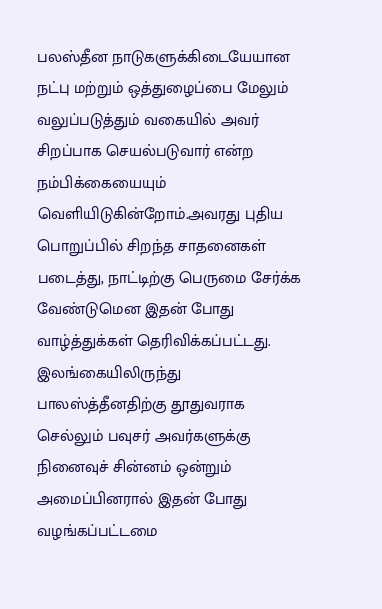பலஸ்தீன நாடுகளுக்கிடையேயான நட்பு மற்றும் ஒத்துழைப்பை மேலும் வலுப்படுத்தும் வகையில் அவர் சிறப்பாக செயல்படுவார் என்ற நம்பிக்கையையும் வெளியிடுகின்றோம்.அவரது புதிய பொறுப்பில் சிறந்த சாதனைகள் படைத்து, நாட்டிற்கு பெருமை சேர்க்க வேண்டுமென இதன் போது வாழ்த்துக்கள் தெரிவிக்கப்பட்டது.
இலங்கையிலிருந்து பாலஸ்த்தீனதிற்கு தூதுவராக செல்லும் பவுசர் அவர்களுக்கு நினைவுச் சின்னம் ஒன்றும் அமைப்பினரால் இதன் போது வழங்கப்பட்டமை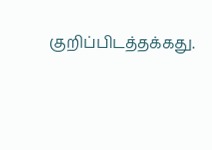குறிப்பிடத்தக்கது.